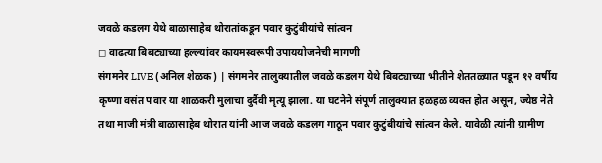जवळे कडलग येथे बाळासाहेब थोरातांकडून पवार कुटुंबीयांचे सांत्वन
◻ वाढत्या बिबट्याच्या हल्ल्यांवर कायमस्वरूपी उपाययोजनेची मागणी
संगमनेर LIVE (अनिल शेळक) | संगमनेर तालुक्यातील जवळे कडलग येथे बिबट्याच्या भीतीने शेततळ्यात पडून १२ वर्षीय कृष्णा वसंत पवार या शाळकरी मुलाचा दुर्दैवी मृत्यू झाला. या घटनेने संपूर्ण तालुक्यात हळहळ व्यक्त होत असून, ज्येष्ठ नेते तथा माजी मंत्री बाळासाहेब थोरात यांनी आज जवळे कडलग गाठून पवार कुटुंबीयांचे सांत्वन केले. यावेळी त्यांनी ग्रामीण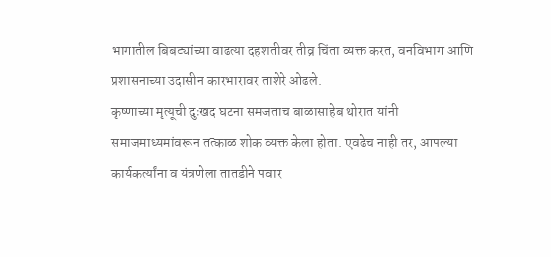भागातील बिबट्यांच्या वाढत्या दहशतीवर तीव्र चिंता व्यक्त करत, वनविभाग आणि प्रशासनाच्या उदासीन कारभारावर ताशेरे ओढले.
कृष्णाच्या मृत्यूची दुःखद घटना समजताच बाळासाहेब थोरात यांनी समाजमाध्यमांवरून तत्काळ शोक व्यक्त केला होता. एवढेच नाही तर, आपल्या कार्यकर्त्यांना व यंत्रणेला तातडीने पवार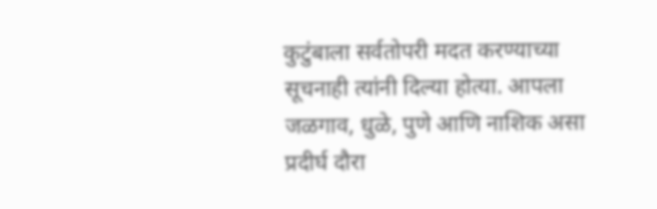कुटुंबाला सर्वतोपरी मदत करण्याच्या सूचनाही त्यांनी दिल्या होत्या. आपला जळगाव, धुळे, पुणे आणि नाशिक असा प्रदीर्घ दौरा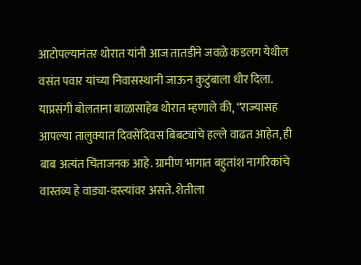आटोपल्यानंतर थोरात यांनी आज तातडीने जवळे कडलग येथील वसंत पवार यांच्या निवासस्थानी जाऊन कुटुंबाला धीर दिला.
याप्रसंगी बोलताना बाळासाहेब थोरात म्हणाले की, “राज्यासह आपल्या तालुक्यात दिवसेंदिवस बिबट्यांचे हल्ले वाढत आहेत, ही बाब अत्यंत चिंताजनक आहे. ग्रामीण भागात बहुतांश नागरिकांचे वास्तव्य हे वाड्या-वस्त्यांवर असते. शेतीला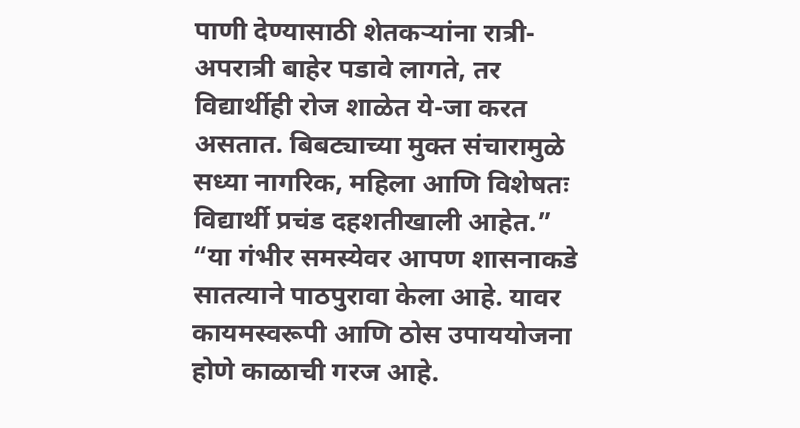पाणी देण्यासाठी शेतकऱ्यांना रात्री-अपरात्री बाहेर पडावे लागते, तर विद्यार्थीही रोज शाळेत ये-जा करत असतात. बिबट्याच्या मुक्त संचारामुळे सध्या नागरिक, महिला आणि विशेषतः विद्यार्थी प्रचंड दहशतीखाली आहेत.”
“या गंभीर समस्येवर आपण शासनाकडे सातत्याने पाठपुरावा केला आहे. यावर कायमस्वरूपी आणि ठोस उपाययोजना होणे काळाची गरज आहे.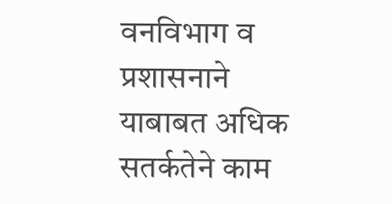वनविभाग व प्रशासनाने याबाबत अधिक सतर्कतेने काम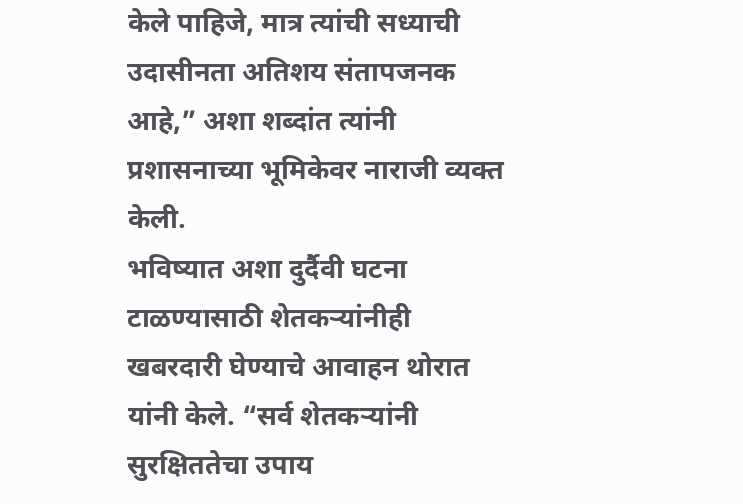केले पाहिजे, मात्र त्यांची सध्याची उदासीनता अतिशय संतापजनक आहे,” अशा शब्दांत त्यांनी प्रशासनाच्या भूमिकेवर नाराजी व्यक्त केली.
भविष्यात अशा दुर्दैवी घटना टाळण्यासाठी शेतकऱ्यांनीही खबरदारी घेण्याचे आवाहन थोरात यांनी केले. “सर्व शेतकऱ्यांनी सुरक्षिततेचा उपाय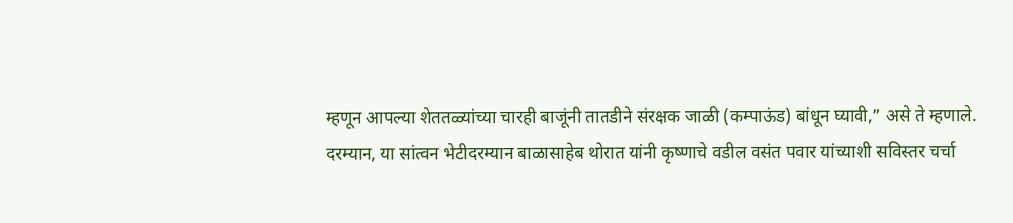म्हणून आपल्या शेततळ्यांच्या चारही बाजूंनी तातडीने संरक्षक जाळी (कम्पाऊंड) बांधून घ्यावी,” असे ते म्हणाले.
दरम्यान, या सांत्वन भेटीदरम्यान बाळासाहेब थोरात यांनी कृष्णाचे वडील वसंत पवार यांच्याशी सविस्तर चर्चा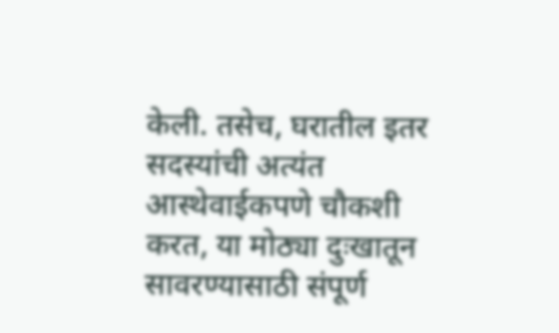केली. तसेच, घरातील इतर सदस्यांची अत्यंत आस्थेवाईकपणे चौकशी करत, या मोठ्या दुःखातून सावरण्यासाठी संपूर्ण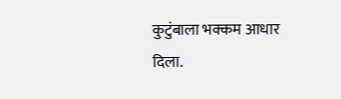कुटुंबाला भक्कम आधार दिला.